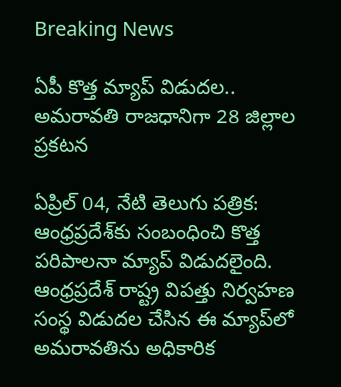Breaking News

ఏపీ కొత్త మ్యాప్ విడుదల.. అమరావతి రాజధానిగా 28 జిల్లాల ప్రకటన

ఏప్రిల్ 04, నేటి తెలుగు పత్రిక: ఆంధ్రప్రదేశ్‌కు సంబంధించి కొత్త పరిపాలనా మ్యాప్ విడుదలైంది. ఆంధ్రప్రదేశ్ రాష్ట్ర విపత్తు నిర్వహణ సంస్థ విడుదల చేసిన ఈ మ్యాప్‌లో అమరావతిను అధికారిక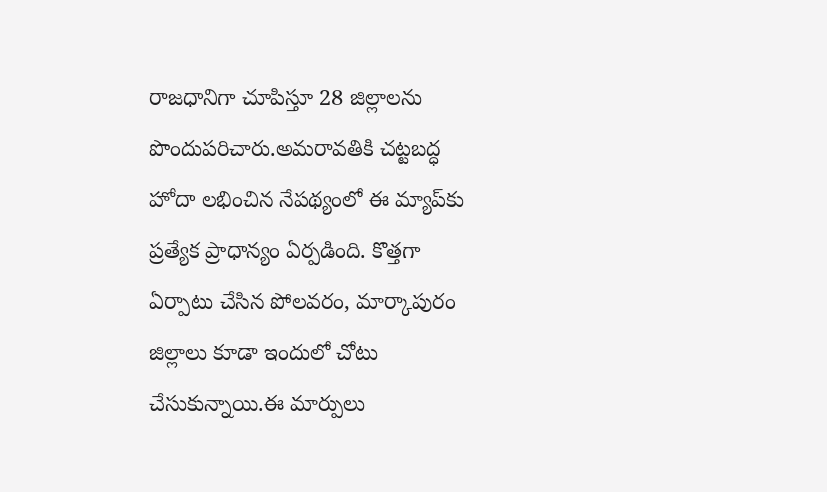రాజధానిగా చూపిస్తూ 28 జిల్లాలను పొందుపరిచారు.అమరావతికి చట్టబద్ధ హోదా లభించిన నేపథ్యంలో ఈ మ్యాప్‌కు ప్రత్యేక ప్రాధాన్యం ఏర్పడింది. కొత్తగా ఏర్పాటు చేసిన పోలవరం, మార్కాపురం జిల్లాలు కూడా ఇందులో చోటు చేసుకున్నాయి.ఈ మార్పులు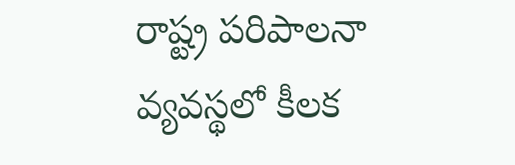రాష్ట్ర పరిపాలనా వ్యవస్థలో కీలక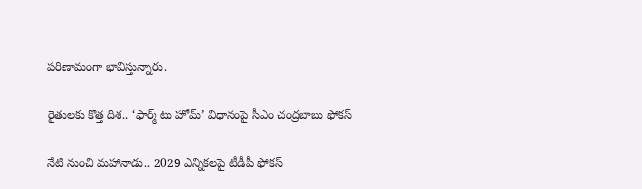పరిణామంగా భావిస్తున్నారు.

రైతులకు కొత్త దిశ.. ‘ఫార్మ్ టు హోమ్’ విధానంపై సీఎం చంద్రబాబు ఫోకస్

నేటి నుంచి మహానాడు.. 2029 ఎన్నికలపై టీడీపీ ఫోకస్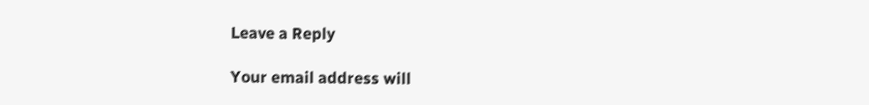Leave a Reply

Your email address will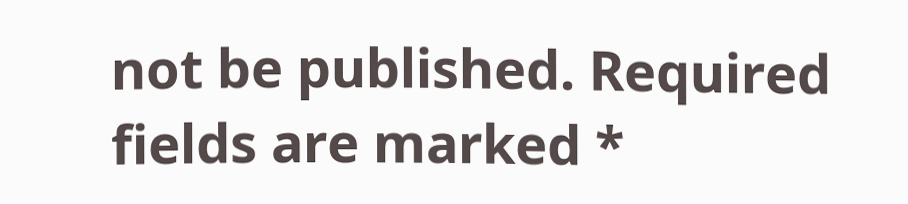not be published. Required fields are marked *